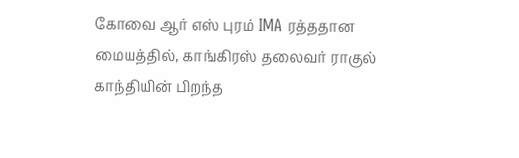கோவை ஆர் எஸ் புரம் IMA ரத்ததான மையத்தில், காங்கிரஸ் தலைவர் ராகுல் காந்தியின் பிறந்த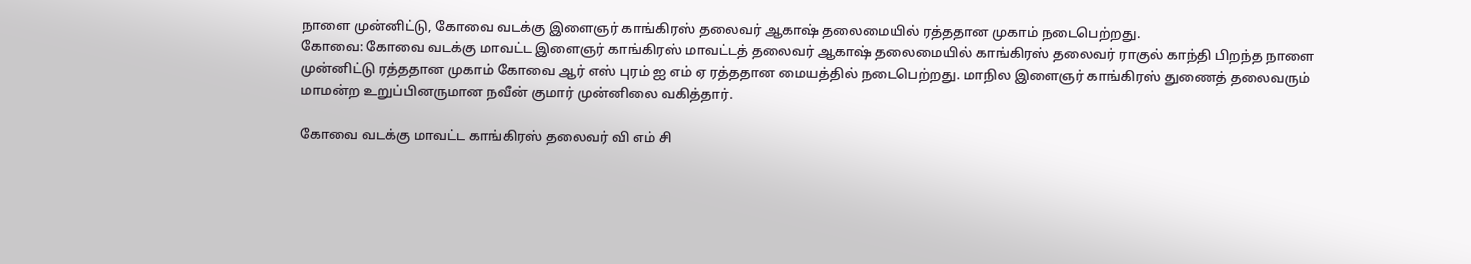நாளை முன்னிட்டு, கோவை வடக்கு இளைஞர் காங்கிரஸ் தலைவர் ஆகாஷ் தலைமையில் ரத்ததான முகாம் நடைபெற்றது.
கோவை: கோவை வடக்கு மாவட்ட இளைஞர் காங்கிரஸ் மாவட்டத் தலைவர் ஆகாஷ் தலைமையில் காங்கிரஸ் தலைவர் ராகுல் காந்தி பிறந்த நாளை முன்னிட்டு ரத்ததான முகாம் கோவை ஆர் எஸ் புரம் ஐ எம் ஏ ரத்ததான மையத்தில் நடைபெற்றது. மாநில இளைஞர் காங்கிரஸ் துணைத் தலைவரும் மாமன்ற உறுப்பினருமான நவீன் குமார் முன்னிலை வகித்தார்.

கோவை வடக்கு மாவட்ட காங்கிரஸ் தலைவர் வி எம் சி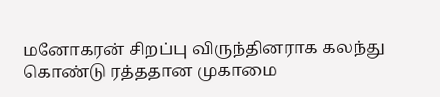மனோகரன் சிறப்பு விருந்தினராக கலந்து கொண்டு ரத்ததான முகாமை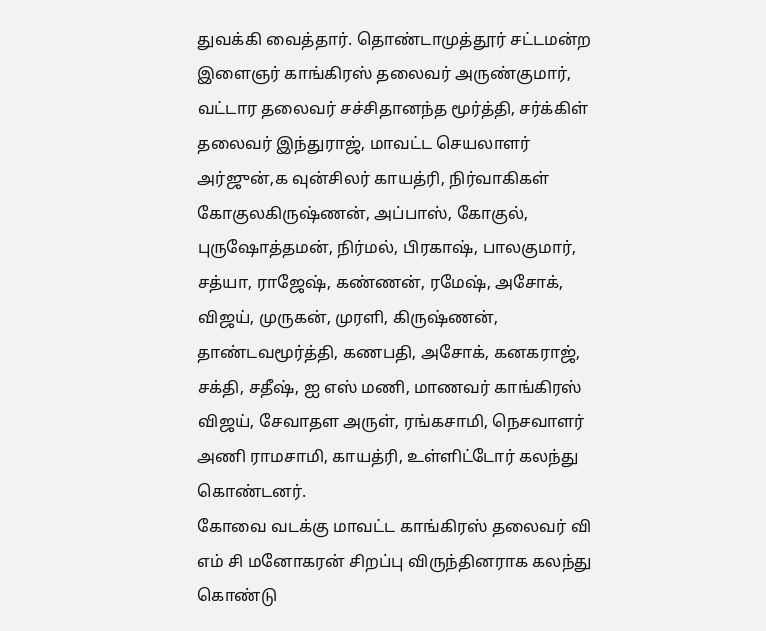துவக்கி வைத்தார். தொண்டாமுத்தூர் சட்டமன்ற இளைஞர் காங்கிரஸ் தலைவர் அருண்குமார், வட்டார தலைவர் சச்சிதானந்த மூர்த்தி, சர்க்கிள் தலைவர் இந்துராஜ், மாவட்ட செயலாளர் அர்ஜுன்,க வுன்சிலர் காயத்ரி, நிர்வாகிகள் கோகுலகிருஷ்ணன், அப்பாஸ், கோகுல், புருஷோத்தமன், நிர்மல், பிரகாஷ், பாலகுமார், சத்யா, ராஜேஷ், கண்ணன், ரமேஷ், அசோக், விஜய், முருகன், முரளி, கிருஷ்ணன், தாண்டவமூர்த்தி, கணபதி, அசோக், கனகராஜ், சக்தி, சதீஷ், ஐ எஸ் மணி, மாணவர் காங்கிரஸ் விஜய், சேவாதள அருள், ரங்கசாமி, நெசவாளர் அணி ராமசாமி, காயத்ரி, உள்ளிட்டோர் கலந்து கொண்டனர்.
கோவை வடக்கு மாவட்ட காங்கிரஸ் தலைவர் வி எம் சி மனோகரன் சிறப்பு விருந்தினராக கலந்து கொண்டு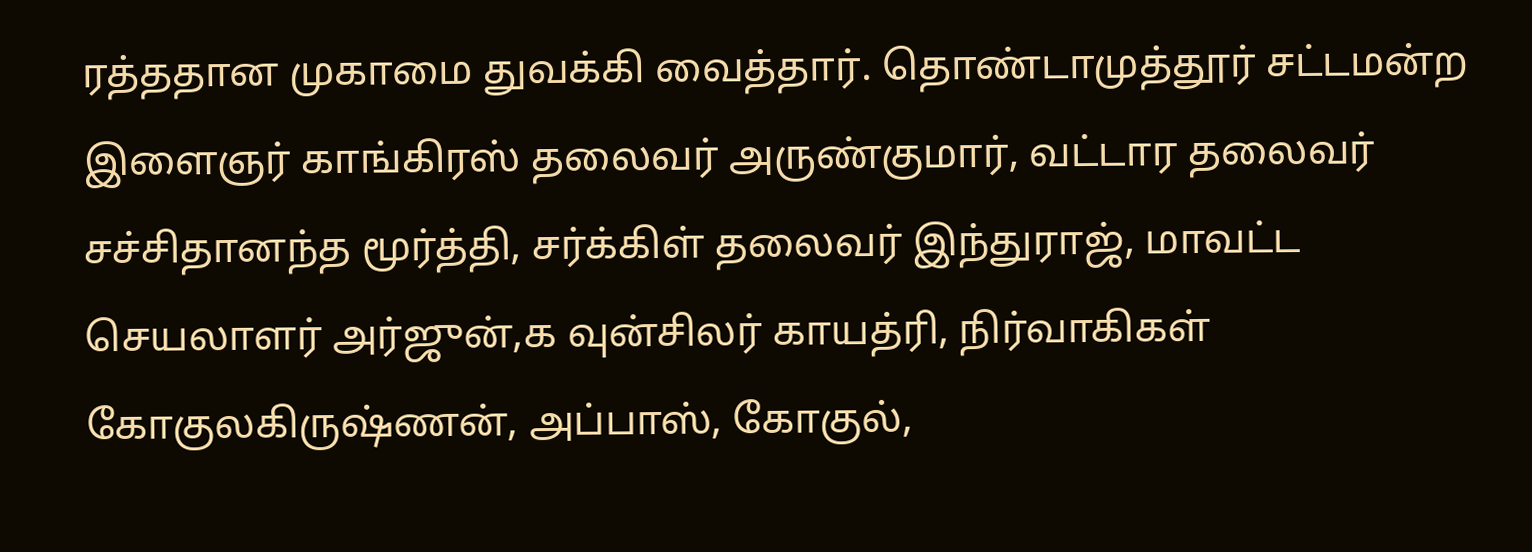ரத்ததான முகாமை துவக்கி வைத்தார். தொண்டாமுத்தூர் சட்டமன்ற இளைஞர் காங்கிரஸ் தலைவர் அருண்குமார், வட்டார தலைவர் சச்சிதானந்த மூர்த்தி, சர்க்கிள் தலைவர் இந்துராஜ், மாவட்ட செயலாளர் அர்ஜுன்,க வுன்சிலர் காயத்ரி, நிர்வாகிகள் கோகுலகிருஷ்ணன், அப்பாஸ், கோகுல்,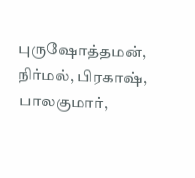புருஷோத்தமன், நிர்மல், பிரகாஷ், பாலகுமார்,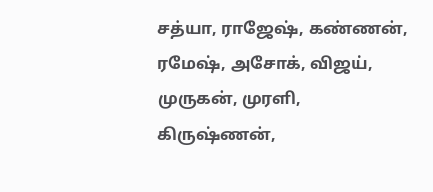சத்யா, ராஜேஷ், கண்ணன், ரமேஷ், அசோக், விஜய், முருகன், முரளி, கிருஷ்ணன்,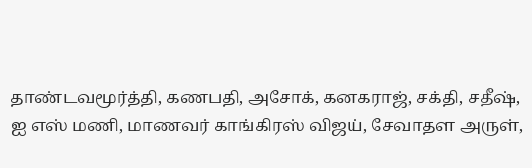தாண்டவமூர்த்தி, கணபதி, அசோக், கனகராஜ், சக்தி, சதீஷ், ஐ எஸ் மணி, மாணவர் காங்கிரஸ் விஜய், சேவாதள அருள்,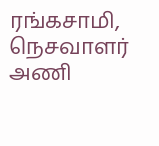ரங்கசாமி, நெசவாளர் அணி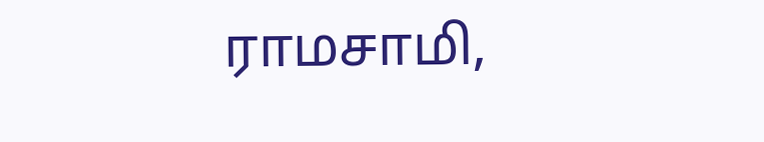ராமசாமி,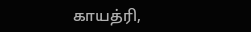காயத்ரி,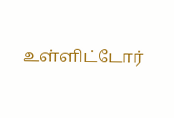உள்ளிட்டோர்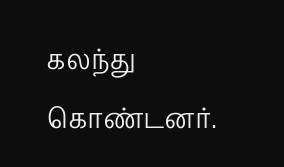கலந்து கொண்டனர்.